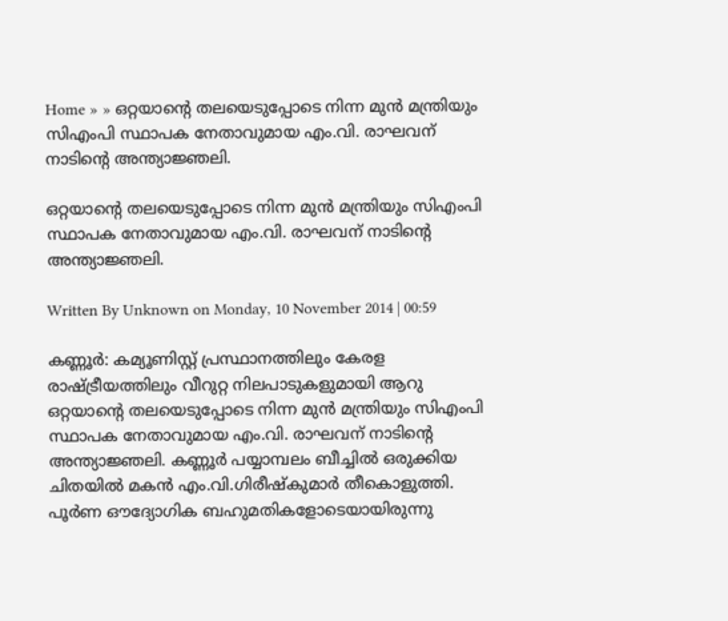Home » » ഒറ്റയാന്റെ തലയെടുപ്പോടെ നിന്ന മുന്‍ മന്ത്രിയും സിഎംപി സ്ഥാപക നേതാവുമായ എം.വി. രാഘവന്‌ നാടിന്റെ അന്ത്യാജ്ഞലി.

ഒറ്റയാന്റെ തലയെടുപ്പോടെ നിന്ന മുന്‍ മന്ത്രിയും സിഎംപി സ്ഥാപക നേതാവുമായ എം.വി. രാഘവന്‌ നാടിന്റെ അന്ത്യാജ്ഞലി.

Written By Unknown on Monday, 10 November 2014 | 00:59

കണ്ണൂര്‍: കമ്യൂണിസ്റ്റ്‌ പ്രസ്ഥാനത്തിലും കേരള രാഷ്‌ട്രീയത്തിലും വീറുറ്റ നിലപാടുകളുമായി ആറു ഒറ്റയാന്റെ തലയെടുപ്പോടെ നിന്ന മുന്‍ മന്ത്രിയും സിഎംപി സ്ഥാപക നേതാവുമായ എം.വി. രാഘവന്‌ നാടിന്റെ അന്ത്യാജ്ഞലി. കണ്ണൂര്‍ പയ്യാമ്പലം ബീച്ചില്‍ ഒരുക്കിയ ചിതയില്‍ മകന്‍ എം.വി.ഗിരീഷ്‌കുമാര്‍ തീകൊളുത്തി. പൂര്‍ണ ഔദ്യോഗിക ബഹുമതികളോടെയായിരുന്നു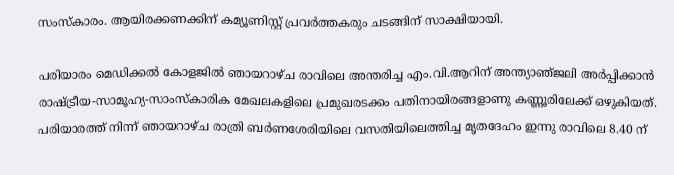സംസ്‌കാരം. ആയിരക്കണക്കിന്‌ കമ്യൂണിസ്റ്റ്‌ പ്രവര്‍ത്തകരും ചടങ്ങിന്‌ സാക്ഷിയായി.

പരിയാരം മെഡിക്കല്‍ കോളജില്‍ ഞായറാഴ്‌ച രാവിലെ അന്തരിച്ച എം.വി.ആറിന്‌ അന്ത്യാഞ്‌ജലി അര്‍പ്പിക്കാന്‍ രാഷ്ട്രീയ-സാമൂഹ്യ-സാംസ്‌കാരിക മേഖലകളിലെ പ്രമുഖരടക്കം പതിനായിരങ്ങളാണു കണ്ണൂരിലേക്ക്‌ ഒഴുകിയത്‌. പരിയാരത്ത്‌ നിന്ന്‌ ഞായറാഴ്‌ച രാത്രി ബര്‍ണശേരിയിലെ വസതിയിലെത്തിച്ച മൃതദേഹം ഇന്നു രാവിലെ 8.40 ന്‌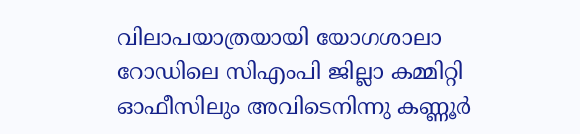വിലാപയാത്രയായി യോഗശാലാ റോഡിലെ സിഎംപി ജില്ലാ കമ്മിറ്റി ഓഫീസിലും അവിടെനിന്നു കണ്ണൂര്‍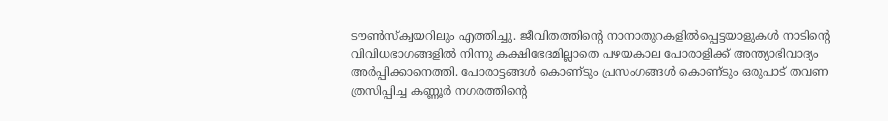ടൗണ്‍സ്‌ക്വയറിലും എത്തിച്ചു. ജീവിതത്തിന്റെ നാനാതുറകളില്‍പ്പെട്ടയാളുകള്‍ നാടിന്റെ വിവിധഭാഗങ്ങളില്‍ നിന്നു കക്ഷിഭേദമില്ലാതെ പഴയകാല പോരാളിക്ക്‌ അന്ത്യാഭിവാദ്യം അര്‍പ്പിക്കാനെത്തി. പോരാട്ടങ്ങള്‍ കൊണ്‌ടും പ്രസംഗങ്ങള്‍ കൊണ്‌ടും ഒരുപാട്‌ തവണ ത്രസിപ്പിച്ച കണ്ണൂര്‍ നഗരത്തിന്റെ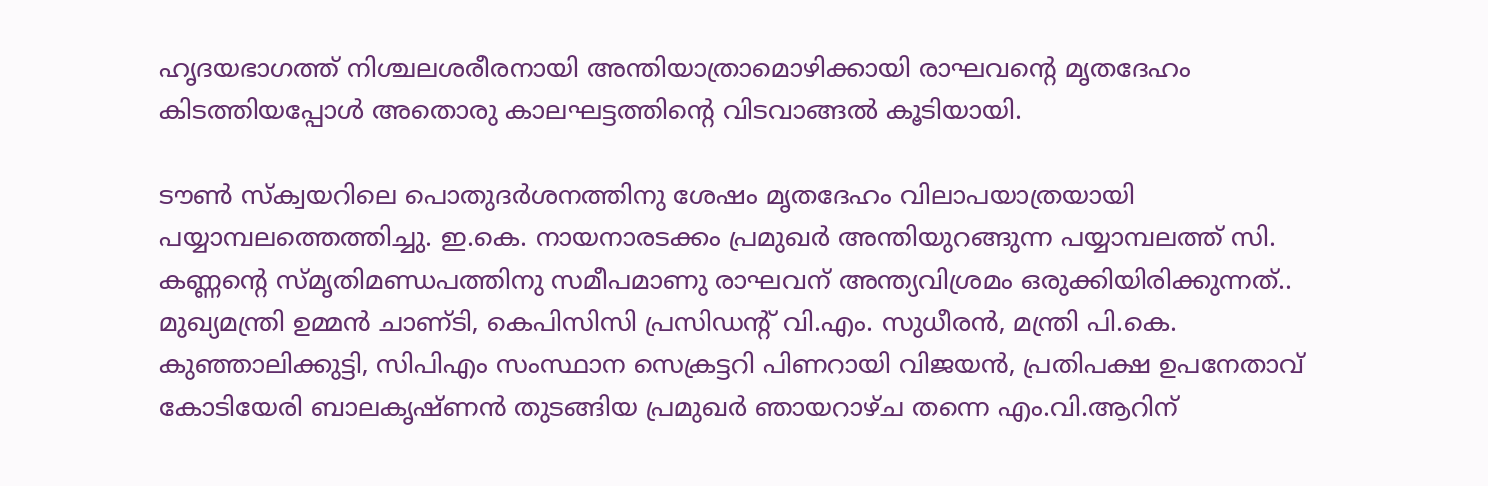ഹൃദയഭാഗത്ത്‌ നിശ്ചലശരീരനായി അന്തിയാത്രാമൊഴിക്കായി രാഘവന്റെ മൃതദേഹം കിടത്തിയപ്പോള്‍ അതൊരു കാലഘട്ടത്തിന്റെ വിടവാങ്ങല്‍ കൂടിയായി.

ടൗണ്‍ സ്‌ക്വയറിലെ പൊതുദര്‍ശനത്തിനു ശേഷം മൃതദേഹം വിലാപയാത്രയായി പയ്യാമ്പലത്തെത്തിച്ചു. ഇ.കെ. നായനാരടക്കം പ്രമുഖര്‍ അന്തിയുറങ്ങുന്ന പയ്യാമ്പലത്ത്‌ സി. കണ്ണന്റെ സ്‌മൃതിമണ്ഡപത്തിനു സമീപമാണു രാഘവന്‌ അന്ത്യവിശ്രമം ഒരുക്കിയിരിക്കുന്നത്‌.. മുഖ്യമന്ത്രി ഉമ്മന്‍ ചാണ്‌ടി, കെപിസിസി പ്രസിഡന്റ്‌ വി.എം. സുധീരന്‍, മന്ത്രി പി.കെ. കുഞ്ഞാലിക്കുട്ടി, സിപിഎം സംസ്ഥാന സെക്രട്ടറി പിണറായി വിജയന്‍, പ്രതിപക്ഷ ഉപനേതാവ്‌ കോടിയേരി ബാലകൃഷ്‌ണന്‍ തുടങ്ങിയ പ്രമുഖര്‍ ഞായറാഴ്‌ച തന്നെ എം.വി.ആറിന്‌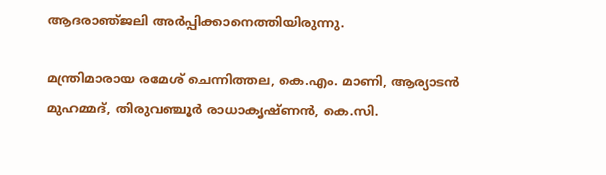ആദരാഞ്‌ജലി അര്‍പ്പിക്കാനെത്തിയിരുന്നു.

മന്ത്രിമാരായ രമേശ്‌ ചെന്നിത്തല, കെ.എം. മാണി, ആര്യാടന്‍ മുഹമ്മദ്‌, തിരുവഞ്ചൂര്‍ രാധാകൃഷ്‌ണന്‍, കെ.സി.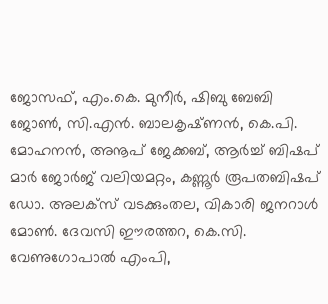ജോസഫ്‌, എം.കെ. മുനീര്‍, ഷിബു ബേബി ജോണ്‍, സി.എന്‍. ബാലകൃഷ്‌ണന്‍, കെ.പി. മോഹനന്‍, അനൂപ്‌ ജേക്കബ്‌, ആര്‍ച്ച്‌ ബിഷപ്‌ മാര്‍ ജോര്‍ജ്‌ വലിയമറ്റം, കണ്ണൂര്‍ രൂപതബിഷപ്‌ ഡോ. അലക്‌സ്‌ വടക്കുംതല, വികാരി ജനറാള്‍ മോണ്‍. ദേവസി ഈരത്തറ, കെ.സി. വേണുഗോപാല്‍ എംപി,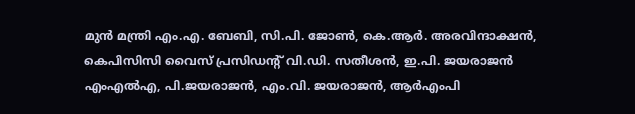മുന്‍ മന്ത്രി എം.എ. ബേബി, സി.പി. ജോണ്‍, കെ.ആര്‍. അരവിന്ദാക്ഷന്‍, കെപിസിസി വൈസ്‌ പ്രസിഡന്റ്‌ വി.ഡി. സതീശന്‍, ഇ.പി. ജയരാജന്‍ എംഎല്‍എ, പി.ജയരാജന്‍, എം.വി. ജയരാജന്‍, ആര്‍എംപി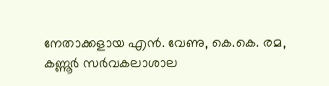നേതാക്കളായ എന്‍. വേണു, കെ.കെ. രമ, കണ്ണൂര്‍ സര്‍വകലാശാല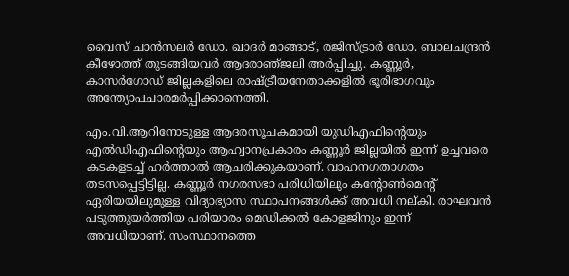വൈസ്‌ ചാന്‍സലര്‍ ഡോ. ഖാദര്‍ മാങ്ങാട്‌, രജിസ്‌ട്രാര്‍ ഡോ. ബാലചന്ദ്രന്‍ കീഴോത്ത്‌ തുടങ്ങിയവര്‍ ആദരാഞ്‌ജലി അര്‍പ്പിച്ചു. കണ്ണൂര്‍, കാസര്‍ഗോഡ്‌ ജില്ലകളിലെ രാഷ്ട്രീയനേതാക്കളില്‍ ഭൂരിഭാഗവും അന്ത്യോപചാരമര്‍പ്പിക്കാനെത്തി.

എം.വി.ആറിനോടുള്ള ആദരസൂചകമായി യുഡിഎഫിന്റെയും എല്‍ഡിഎഫിന്റെയും ആഹ്വാനപ്രകാരം കണ്ണൂര്‍ ജില്ലയില്‍ ഇന്ന്‌ ഉച്ചവരെ കടകളടച്ച്‌ ഹര്‍ത്താല്‍ ആചരിക്കുകയാണ്‌. വാഹനഗതാഗതം തടസപ്പെട്ടിട്ടില്ല. കണ്ണൂര്‍ നഗരസഭാ പരിധിയിലും കന്റോണ്‍മെന്റ്‌ ഏരിയയിലുമുള്ള വിദ്യാഭ്യാസ സ്ഥാപനങ്ങള്‍ക്ക്‌ അവധി നല്‌കി. രാഘവന്‍ പടുത്തുയര്‍ത്തിയ പരിയാരം മെഡിക്കല്‍ കോളജിനും ഇന്ന്‌ അവധിയാണ്‌. സംസ്ഥാനത്തെ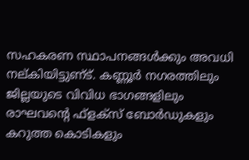സഹകരണ സ്ഥാപനങ്ങള്‍ക്കും അവധി നല്‌കിയിട്ടുണ്‌ട്‌. കണ്ണൂര്‍ നഗരത്തിലും ജില്ലയുടെ വിവിധ ഭാഗങ്ങളിലും രാഘവന്റെ ഫ്‌ളക്‌സ്‌ ബോര്‍ഡുകളും കറുത്ത കൊടികളും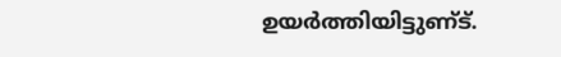ഉയര്‍ത്തിയിട്ടുണ്‌ട്‌.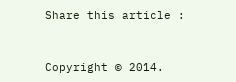Share this article :


Copyright © 2014.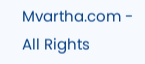Mvartha.com - All Rights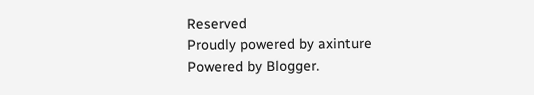Reserved
Proudly powered by axinture
Powered by Blogger.